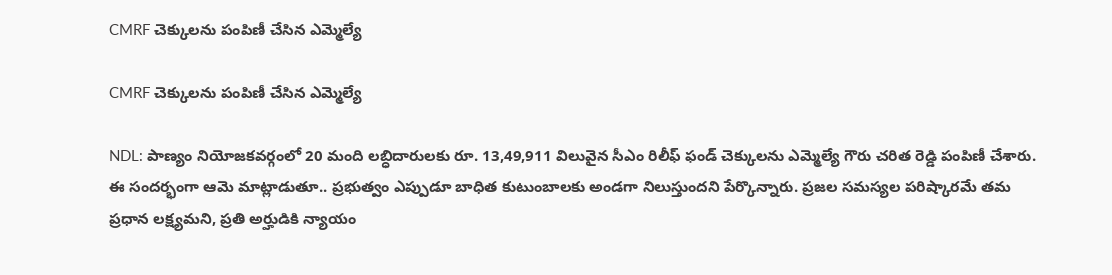CMRF చెక్కులను పంపిణీ చేసిన ఎమ్మెల్యే

CMRF చెక్కులను పంపిణీ చేసిన ఎమ్మెల్యే

NDL: పాణ్యం నియోజకవర్గంలో 20 మంది లబ్ధిదారులకు రూ. 13,49,911 విలువైన సీఎం రిలీఫ్ ఫండ్ చెక్కులను ఎమ్మెల్యే గౌరు చరిత రెడ్డి పంపిణీ చేశారు. ఈ సందర్భంగా ఆమె మాట్లాడుతూ.. ప్రభుత్వం ఎప్పుడూ బాధిత కుటుంబాలకు అండగా నిలుస్తుందని పేర్కొన్నారు. ప్రజల సమస్యల పరిష్కారమే తమ ప్రధాన లక్ష్యమని, ప్రతి అర్హుడికి న్యాయం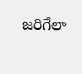జరిగేలా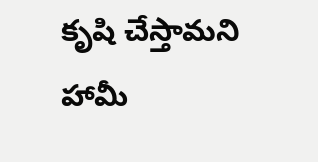కృషి చేస్తామని హామీ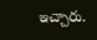ఇచ్చారు.